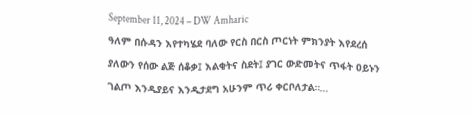September 11, 2024 – DW Amharic
ዓለም በሱዳን እየተካሄደ ባለው የርስ በርስ ጦርነት ምክንያት እየደረሰ ያለውን የሰው ልጅ ሰቆቃ፤ እልቂትና ስደት፤ ያገር ውድመትና ጥፋት ዐይኑን ገልጦ እንዲያይና እንዲታደግ አሁንም ጥሪ ቀርቦለታል።…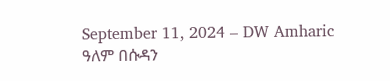September 11, 2024 – DW Amharic
ዓለም በሱዳን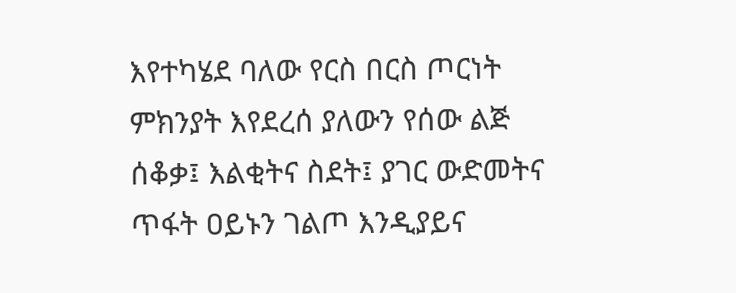እየተካሄደ ባለው የርስ በርስ ጦርነት ምክንያት እየደረሰ ያለውን የሰው ልጅ ሰቆቃ፤ እልቂትና ስደት፤ ያገር ውድመትና ጥፋት ዐይኑን ገልጦ እንዲያይና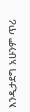እንዲታደግ አሁንም ጥሪ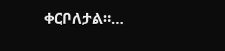ቀርቦለታል።…